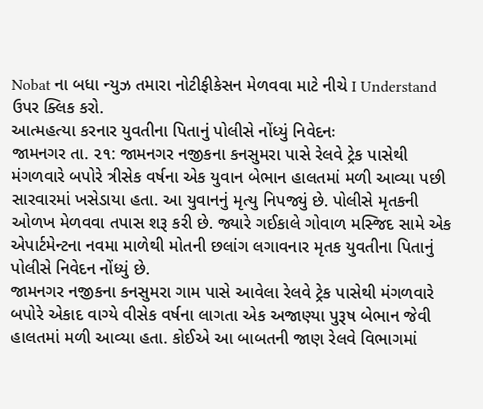Nobat ના બધા ન્યુઝ તમારા નોટીફીકેસન મેળવવા માટે નીચે I Understand ઉપર ક્લિક કરો.
આત્મહત્યા કરનાર યુવતીના પિતાનું પોલીસે નોંધ્યું નિવેદનઃ
જામનગર તા. ૨૧: જામનગર નજીકના કનસુમરા પાસે રેલવે ટ્રેક પાસેથી મંગળવારે બપોરે ત્રીસેક વર્ષના એક યુવાન બેભાન હાલતમાં મળી આવ્યા પછી સારવારમાં ખસેડાયા હતા. આ યુવાનનું મૃત્યુ નિપજ્યું છે. પોલીસે મૃતકની ઓળખ મેળવવા તપાસ શરૂ કરી છે. જ્યારે ગઈકાલે ગોવાળ મસ્જિદ સામે એક એપાર્ટમેન્ટના નવમા માળેથી મોતની છલાંગ લગાવનાર મૃતક યુવતીના પિતાનું પોલીસે નિવેદન નોંધ્યું છે.
જામનગર નજીકના કનસુમરા ગામ પાસે આવેલા રેલવે ટ્રેક પાસેથી મંગળવારે બપોરે એકાદ વાગ્યે વીસેક વર્ષના લાગતા એક અજાણ્યા પુરૂષ બેભાન જેવી હાલતમાં મળી આવ્યા હતા. કોઈએ આ બાબતની જાણ રેલવે વિભાગમાં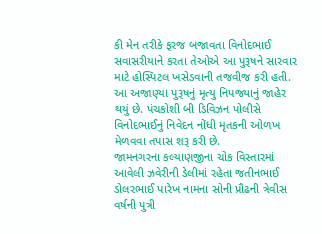કી મેન તરીકે ફરજ બજાવતા વિનોદભાઈ સવાસરીયાને કરતા તેઓએ આ પુરૂષને સારવાર માટે હોસ્પિટલ ખસેડવાની તજવીજ કરી હતી. આ અજાણ્યા પુરૂષનું મૃત્યુ નિપજ્યાનું જાહેર થયું છે. પંચકોશી બી ડિવિઝન પોલીસે વિનોદભાઈનું નિવેદન નોંધી મૃતકની ઓળખ મેળવવા તપાસ શરૂ કરી છે.
જામનગરના કલ્યાણજીના ચોક વિસ્તારમાં આવેલી ઝવેરીની ડેલીમાં રહેતા જતીનભાઈ ડોલરભાઈ પારેખ નામના સોની પ્રૌઢની ત્રેવીસ વર્ષની પુત્રી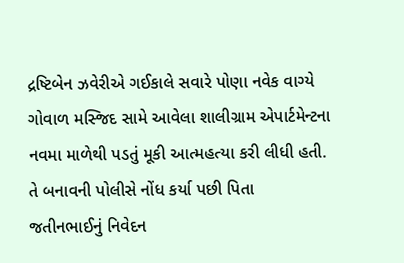દ્રષ્ટિબેન ઝવેરીએ ગઈકાલે સવારે પોણા નવેક વાગ્યે ગોવાળ મસ્જિદ સામે આવેલા શાલીગ્રામ એપાર્ટમેન્ટના નવમા માળેથી પડતું મૂકી આત્મહત્યા કરી લીધી હતી. તે બનાવની પોલીસે નોંધ કર્યા પછી પિતા જતીનભાઈનું નિવેદન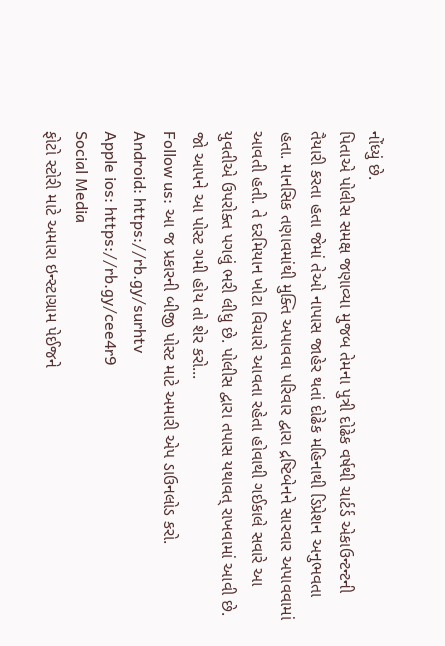નોંધ્યું છે.
પિતાએ પોલીસ સમક્ષ જણાવ્યા મુજબ તેમના પુત્રી દોઢેક વર્ષથી ચાર્ટર્ડ એકાઉન્ટન્ટની તૈયારી કરતા હતા જેમાં તેઓ નાપાસ જાહેર થતાં દોઢેક મહિનાથી ડિપ્રેશન અનુભવતા હતા. માનસિક તણાવમાંથી મુક્તિ અપાવવા પરિવાર દ્વારા દ્રષ્ટિબેનને સારવાર અપાવવામાં આવતી હતી. તે દરમિયાન ખોટા વિચારો આવતા રહેતા હોવાથી ગઈકાલે સવારે આ યુવતીએ ઉપરોક્ત પગલું ભરી લીધુ છે. પોલીસ દ્વારા તપાસ યથાવત્ રાખવામાં આવી છે.
જો આપને આ પોસ્ટ ગમી હોય તો શેર કરો...
Follow us: આ જ પ્રકારની બીજી પોસ્ટ માટે અમારી એપ ડાઉનલોડ કરો.
Android: https://rb.gy/surhtv
Apple ios: https://rb.gy/cee4r9
Social Media
ફોટો સ્ટોરી માટે અમારા ઇન્સ્ટાગ્રામ પેઈજને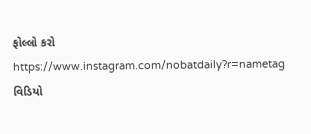ફોલ્લો કરો
https://www.instagram.com/nobatdaily?r=nametag
વિડિયો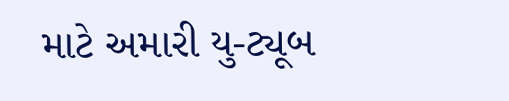માટે અમારી યુ-ટ્યૂબ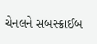ચેનલને સબસ્ક્રાઈબ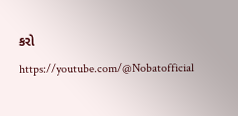કરો
https://youtube.com/@Nobatofficial